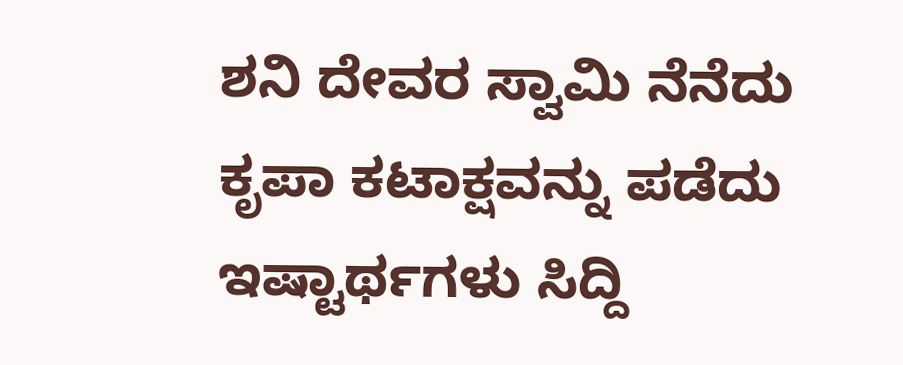ಶನಿ ದೇವರ ಸ್ವಾಮಿ ನೆನೆದು ಕೃಪಾ ಕಟಾಕ್ಷವನ್ನು ಪಡೆದು ಇಷ್ಟಾರ್ಥಗಳು ಸಿದ್ದಿ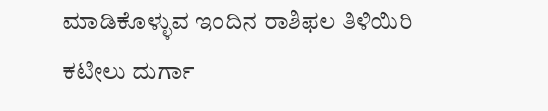ಮಾಡಿಕೊಳ್ಳುವ ಇಂದಿನ ರಾಶಿಫಲ ತಿಳಿಯಿರಿ
ಕಟೀಲು ದುರ್ಗಾ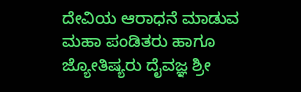ದೇವಿಯ ಆರಾಧನೆ ಮಾಡುವ ಮಹಾ ಪಂಡಿತರು ಹಾಗೂ ಜ್ಯೋತಿಷ್ಯರು ದೈವಜ್ಞ ಶ್ರೀ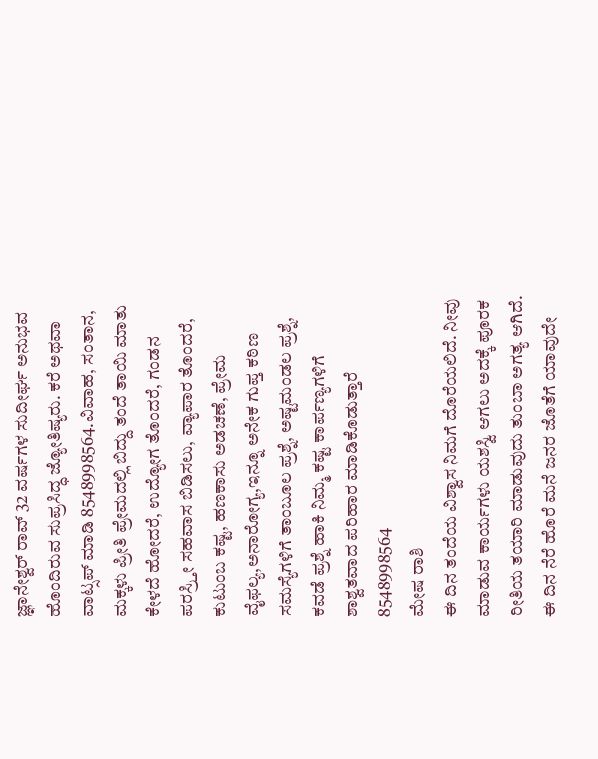ಜ್ಞಾನೇಶ್ವರ್ ರಾವ್ 32 ವರ್ಷಗಳ ಸುದೀರ್ಘ ಅನುಭವ ಹೊಂದಿರುವ ಸುಪ್ರಸಿದ್ಧ ಜ್ಯೋತಿಷ್ಯರು. ಕರೆ ಅಥವಾ ವಾಟ್ಸಪ್ ಮಾಡಿ 8548998564.ವಿವಾಹ, ಸಂತಾನ, ಮಕ್ಕಳು ಪ್ರೀತಿ ಪ್ರೇಮದಲ್ಲಿ ಬಿದ್ದು ತಂದೆ ತಾಯಿ ಮಾತು ಕೇಳದೆ ಹೋದರೆ, ಉದ್ಯೋಗ ತೊಂದರೆ, ಗಂಡನ ಪರಸ್ರ್ತೀ ಸಹವಾಸ ಬಿಡಿಸಲು, ವ್ಯಾಪಾರ ತೊಂದರೆ, ಕುಟುಂಬ ಕಷ್ಟ, ಹಣಕಾಸು ಅಡಚಣೆ, ಪ್ರೇಮ ವೈಫಲ್ಯ,ಅನಾರೋಗ್ಯ,ಇನ್ನೂ ಅನೇಕ ಗುಪ್ತ ಕಠಿಣ ಸಮಸ್ಯೆಗಳಿಗೆ ತಾಂಬೂಲ ಪ್ರಶ್ನೆ, ಅಷ್ಟಮಂಡಲ ಪ್ರಶ್ನೆ, ಕವಡೆ ಪ್ರಶ್ನೆ ಹಾಕಿ ನಿಮ್ಮ ಕಷ್ಟ ಕಾರ್ಪಣ್ಯಗಳಿಗೆ ಶಾಶ್ವತವಾದ ಪರಿಹಾರ ಮಾಡಿಕೊಡುತ್ತಾರೆ 8548998564
ಮೇಷ ರಾಶಿ
ಈ ದಿನ ತಂದೆಯ ವಿಶ್ವಾಸ ನಿಮಗೆ ದೊರೆಯಲಿದೆ. ನೀವು ಮಾಡುವ ಕಾರ್ಯಗಳು ಯಶಸ್ವಿ ಆಗಲು ಅದಕ್ಕೆ ಪೂರಕ ರೀತಿಯ ತಯಾರಿ ಮಾಡುವುದು ತುಂಬಾ ಅಗತ್ಯ ಆಗಿದೆ. ಈ ದಿನ ನೆರೆ ಹೊರೆ ಮನೆ ಜನರ ಜೊತೆಗೆ ಯಾವುದೇ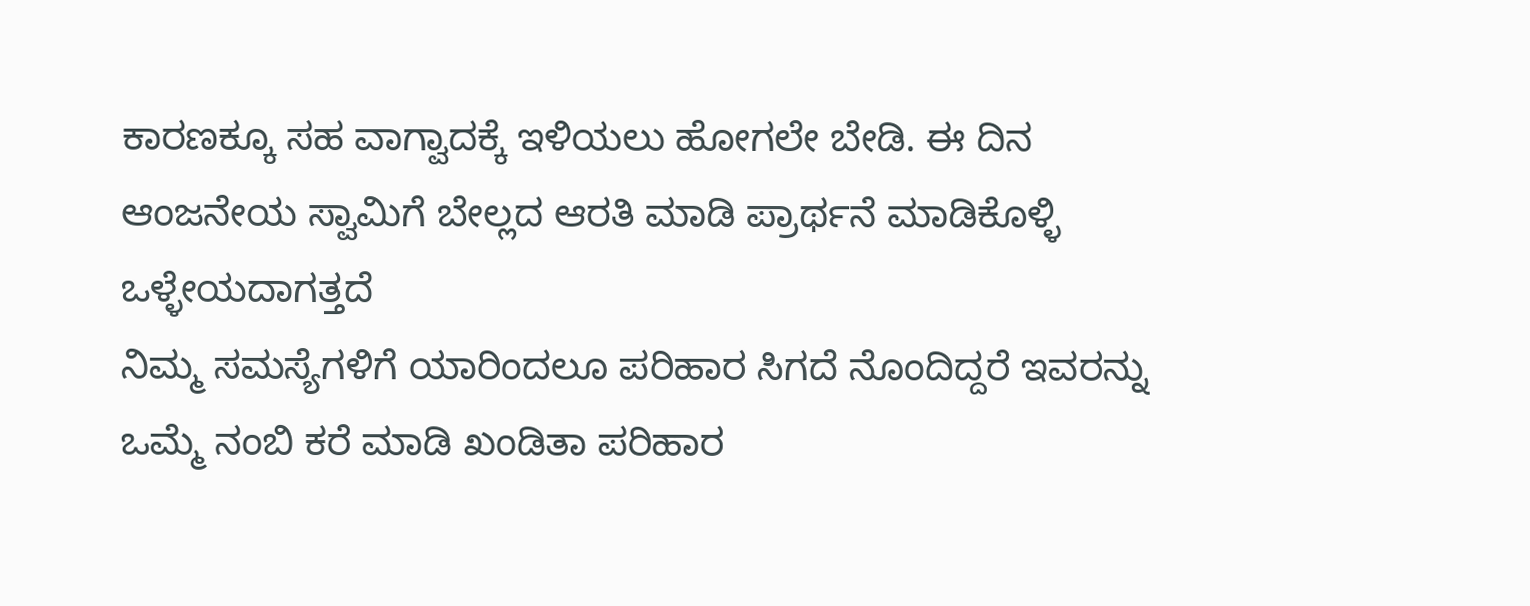ಕಾರಣಕ್ಕೂ ಸಹ ವಾಗ್ವಾದಕ್ಕೆ ಇಳಿಯಲು ಹೋಗಲೇ ಬೇಡಿ. ಈ ದಿನ ಆಂಜನೇಯ ಸ್ವಾಮಿಗೆ ಬೇಲ್ಲದ ಆರತಿ ಮಾಡಿ ಪ್ರಾರ್ಥನೆ ಮಾಡಿಕೊಳ್ಳಿ ಒಳ್ಳೇಯದಾಗತ್ತದೆ
ನಿಮ್ಮ ಸಮಸ್ಯೆಗಳಿಗೆ ಯಾರಿಂದಲೂ ಪರಿಹಾರ ಸಿಗದೆ ನೊಂದಿದ್ದರೆ ಇವರನ್ನು ಒಮ್ಮೆ ನಂಬಿ ಕರೆ ಮಾಡಿ ಖಂಡಿತಾ ಪರಿಹಾರ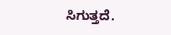ಸಿಗುತ್ತದೆ.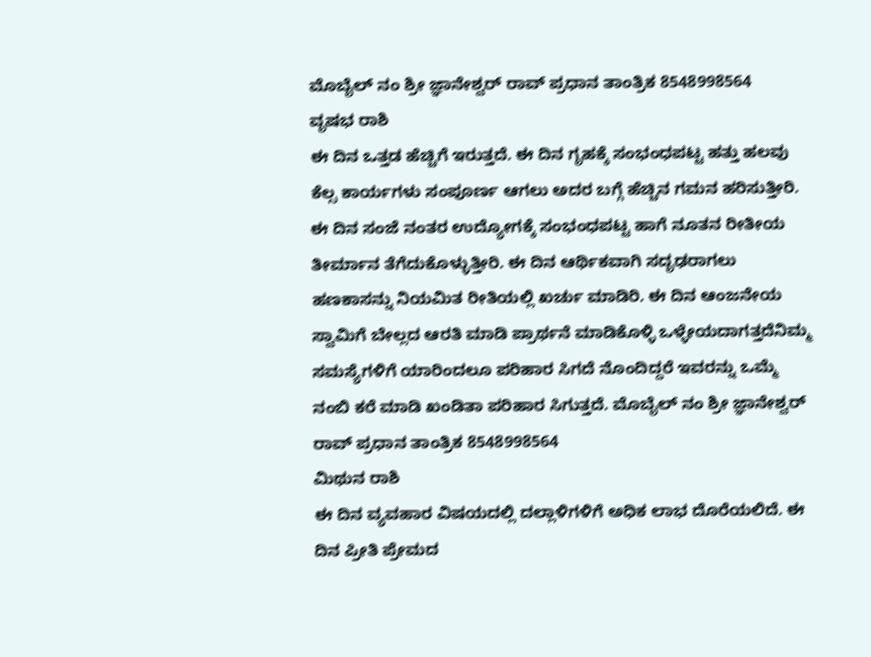ಮೊಬೈಲ್ ನಂ ಶ್ರೀ ಜ್ಞಾನೇಶ್ವರ್ ರಾವ್ ಪ್ರಧಾನ ತಾಂತ್ರಿಕ 8548998564
ವೃಷಭ ರಾಶಿ
ಈ ದಿನ ಒತ್ತಡ ಹೆಚ್ಚಿಗೆ ಇರುತ್ತದೆ. ಈ ದಿನ ಗೃಹಕ್ಕೆ ಸಂಭಂಧಪಟ್ಟ ಹತ್ತು ಹಲವು ಕೆಲ್ಸ ಕಾರ್ಯಗಳು ಸಂಪೂರ್ಣ ಆಗಲು ಅದರ ಬಗ್ಗೆ ಹೆಚ್ಚಿನ ಗಮನ ಹರಿಸುತ್ತೀರಿ. ಈ ದಿನ ಸಂಜೆ ನಂತರ ಉದ್ಯೋಗಕ್ಕೆ ಸಂಭಂಧಪಟ್ಟ ಹಾಗೆ ನೂತನ ರೀತೀಯ ತೀರ್ಮಾನ ತೆಗೆದುಕೊಳ್ಳುತ್ತೀರಿ. ಈ ದಿನ ಆರ್ಥಿಕವಾಗಿ ಸದೃಢರಾಗಲು ಹಣಕಾಸನ್ನು ನಿಯಮಿತ ರೀತಿಯಲ್ಲಿ ಖರ್ಚು ಮಾಡಿರಿ. ಈ ದಿನ ಆಂಜನೇಯ ಸ್ವಾಮಿಗೆ ಬೇಲ್ಲದ ಆರತಿ ಮಾಡಿ ಪ್ರಾರ್ಥನೆ ಮಾಡಿಕೊಳ್ಳಿ ಒಳ್ಳೇಯದಾಗತ್ತದೆನಿಮ್ಮ ಸಮಸ್ಯೆಗಳಿಗೆ ಯಾರಿಂದಲೂ ಪರಿಹಾರ ಸಿಗದೆ ನೊಂದಿದ್ದರೆ ಇವರನ್ನು ಒಮ್ಮೆ ನಂಬಿ ಕರೆ ಮಾಡಿ ಖಂಡಿತಾ ಪರಿಹಾರ ಸಿಗುತ್ತದೆ. ಮೊಬೈಲ್ ನಂ ಶ್ರೀ ಜ್ಞಾನೇಶ್ವರ್ ರಾವ್ ಪ್ರಧಾನ ತಾಂತ್ರಿಕ 8548998564
ಮಿಥುನ ರಾಶಿ
ಈ ದಿನ ವ್ಯವಹಾರ ವಿಷಯದಲ್ಲಿ ದಲ್ಲಾಳಿಗಳಿಗೆ ಅಧಿಕ ಲಾಭ ದೊರೆಯಲಿದೆ. ಈ ದಿನ ಪ್ರೀತಿ ಪ್ರೇಮದ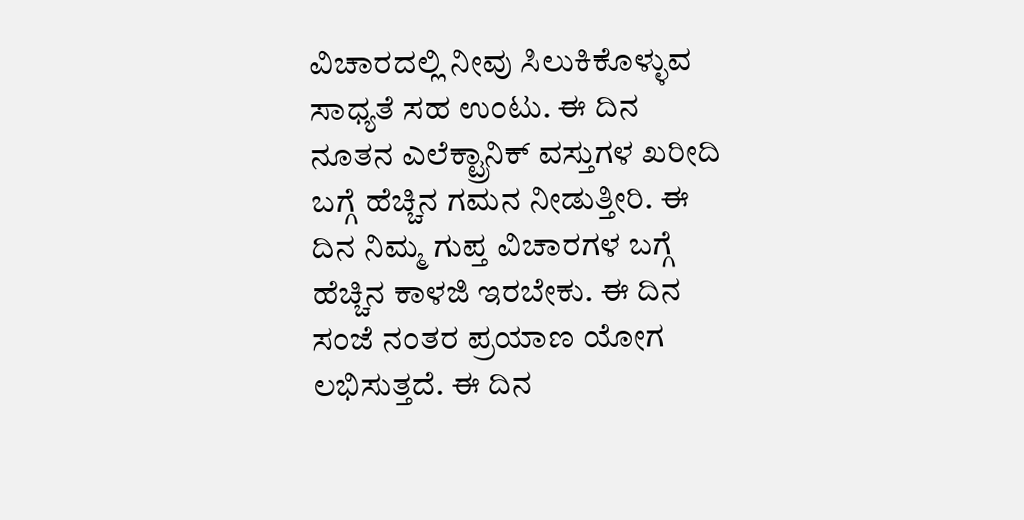ವಿಚಾರದಲ್ಲಿ ನೀವು ಸಿಲುಕಿಕೊಳ್ಳುವ ಸಾಧ್ಯತೆ ಸಹ ಉಂಟು. ಈ ದಿನ ನೂತನ ಎಲೆಕ್ಟ್ರಾನಿಕ್ ವಸ್ತುಗಳ ಖರೀದಿ ಬಗ್ಗೆ ಹೆಚ್ಚಿನ ಗಮನ ನೀಡುತ್ತೀರಿ. ಈ ದಿನ ನಿಮ್ಮ ಗುಪ್ತ ವಿಚಾರಗಳ ಬಗ್ಗೆ ಹೆಚ್ಚಿನ ಕಾಳಜಿ ಇರಬೇಕು. ಈ ದಿನ ಸಂಜೆ ನಂತರ ಪ್ರಯಾಣ ಯೋಗ ಲಭಿಸುತ್ತದೆ. ಈ ದಿನ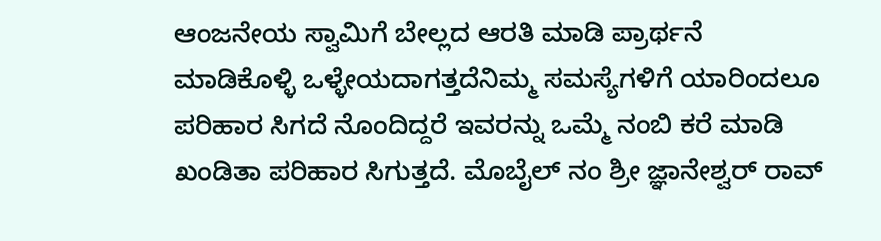ಆಂಜನೇಯ ಸ್ವಾಮಿಗೆ ಬೇಲ್ಲದ ಆರತಿ ಮಾಡಿ ಪ್ರಾರ್ಥನೆ ಮಾಡಿಕೊಳ್ಳಿ ಒಳ್ಳೇಯದಾಗತ್ತದೆನಿಮ್ಮ ಸಮಸ್ಯೆಗಳಿಗೆ ಯಾರಿಂದಲೂ ಪರಿಹಾರ ಸಿಗದೆ ನೊಂದಿದ್ದರೆ ಇವರನ್ನು ಒಮ್ಮೆ ನಂಬಿ ಕರೆ ಮಾಡಿ ಖಂಡಿತಾ ಪರಿಹಾರ ಸಿಗುತ್ತದೆ. ಮೊಬೈಲ್ ನಂ ಶ್ರೀ ಜ್ಞಾನೇಶ್ವರ್ ರಾವ್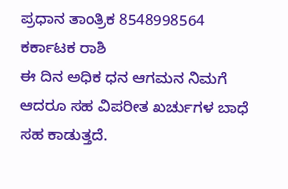ಪ್ರಧಾನ ತಾಂತ್ರಿಕ 8548998564
ಕರ್ಕಾಟಕ ರಾಶಿ
ಈ ದಿನ ಅಧಿಕ ಧನ ಆಗಮನ ನಿಮಗೆ ಆದರೂ ಸಹ ವಿಪರೀತ ಖರ್ಚುಗಳ ಬಾಧೆ ಸಹ ಕಾಡುತ್ತದೆ.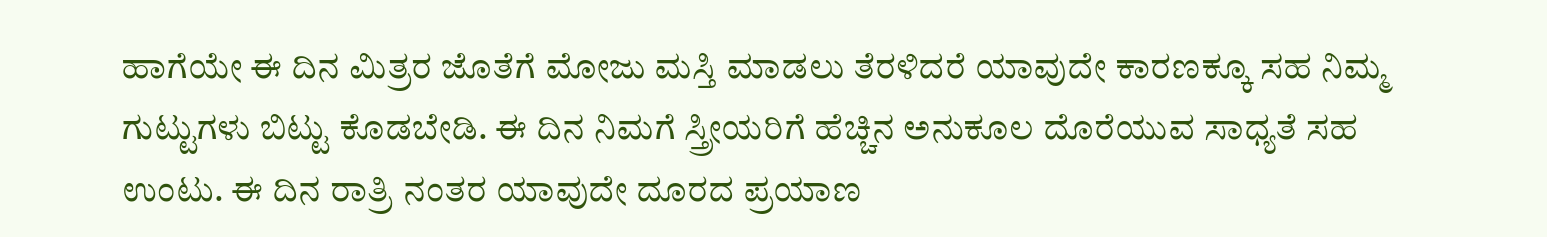ಹಾಗೆಯೇ ಈ ದಿನ ಮಿತ್ರರ ಜೊತೆಗೆ ಮೋಜು ಮಸ್ತಿ ಮಾಡಲು ತೆರಳಿದರೆ ಯಾವುದೇ ಕಾರಣಕ್ಕೂ ಸಹ ನಿಮ್ಮ ಗುಟ್ಟುಗಳು ಬಿಟ್ಟು ಕೊಡಬೇಡಿ. ಈ ದಿನ ನಿಮಗೆ ಸ್ತ್ರೀಯರಿಗೆ ಹೆಚ್ಚಿನ ಅನುಕೂಲ ದೊರೆಯುವ ಸಾಧ್ಯತೆ ಸಹ ಉಂಟು. ಈ ದಿನ ರಾತ್ರಿ ನಂತರ ಯಾವುದೇ ದೂರದ ಪ್ರಯಾಣ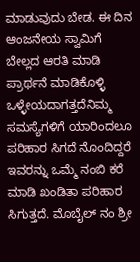ಮಾಡುವುದು ಬೇಡ. ಈ ದಿನ ಆಂಜನೇಯ ಸ್ವಾಮಿಗೆ ಬೇಲ್ಲದ ಆರತಿ ಮಾಡಿ ಪ್ರಾರ್ಥನೆ ಮಾಡಿಕೊಳ್ಳಿ ಒಳ್ಳೇಯದಾಗತ್ತದೆನಿಮ್ಮ ಸಮಸ್ಯೆಗಳಿಗೆ ಯಾರಿಂದಲೂ ಪರಿಹಾರ ಸಿಗದೆ ನೊಂದಿದ್ದರೆ ಇವರನ್ನು ಒಮ್ಮೆ ನಂಬಿ ಕರೆ ಮಾಡಿ ಖಂಡಿತಾ ಪರಿಹಾರ ಸಿಗುತ್ತದೆ. ಮೊಬೈಲ್ ನಂ ಶ್ರೀ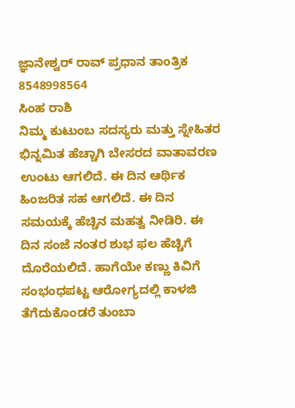ಜ್ಞಾನೇಶ್ವರ್ ರಾವ್ ಪ್ರಧಾನ ತಾಂತ್ರಿಕ 8548998564
ಸಿಂಹ ರಾಶಿ
ನಿಮ್ಮ ಕುಟುಂಬ ಸದಸ್ಯರು ಮತ್ತು ಸ್ನೇಹಿತರ ಭಿನ್ನಮಿತ ಹೆಚ್ಚಾಗಿ ಬೇಸರದ ವಾತಾವರಣ ಉಂಟು ಆಗಲಿದೆ. ಈ ದಿನ ಆರ್ಥಿಕ ಹಿಂಜರಿತ ಸಹ ಆಗಲಿದೆ. ಈ ದಿನ ಸಮಯಕ್ಕೆ ಹೆಚ್ಚಿನ ಮಹತ್ವ ನೀಡಿರಿ. ಈ ದಿನ ಸಂಜೆ ನಂತರ ಶುಭ ಫಲ ಹೆಚ್ಚಿಗೆ ದೊರೆಯಲಿದೆ. ಹಾಗೆಯೇ ಕಣ್ಣು ಕಿವಿಗೆ ಸಂಭಂಧಪಟ್ಟ ಆರೋಗ್ಯದಲ್ಲಿ ಕಾಳಜಿ ತೆಗೆದುಕೊಂಡರೆ ತುಂಬಾ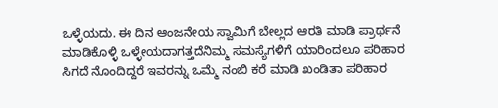ಒಳ್ಳೆಯದು. ಈ ದಿನ ಆಂಜನೇಯ ಸ್ವಾಮಿಗೆ ಬೇಲ್ಲದ ಆರತಿ ಮಾಡಿ ಪ್ರಾರ್ಥನೆ ಮಾಡಿಕೊಳ್ಳಿ ಒಳ್ಳೇಯದಾಗತ್ತದೆನಿಮ್ಮ ಸಮಸ್ಯೆಗಳಿಗೆ ಯಾರಿಂದಲೂ ಪರಿಹಾರ ಸಿಗದೆ ನೊಂದಿದ್ದರೆ ಇವರನ್ನು ಒಮ್ಮೆ ನಂಬಿ ಕರೆ ಮಾಡಿ ಖಂಡಿತಾ ಪರಿಹಾರ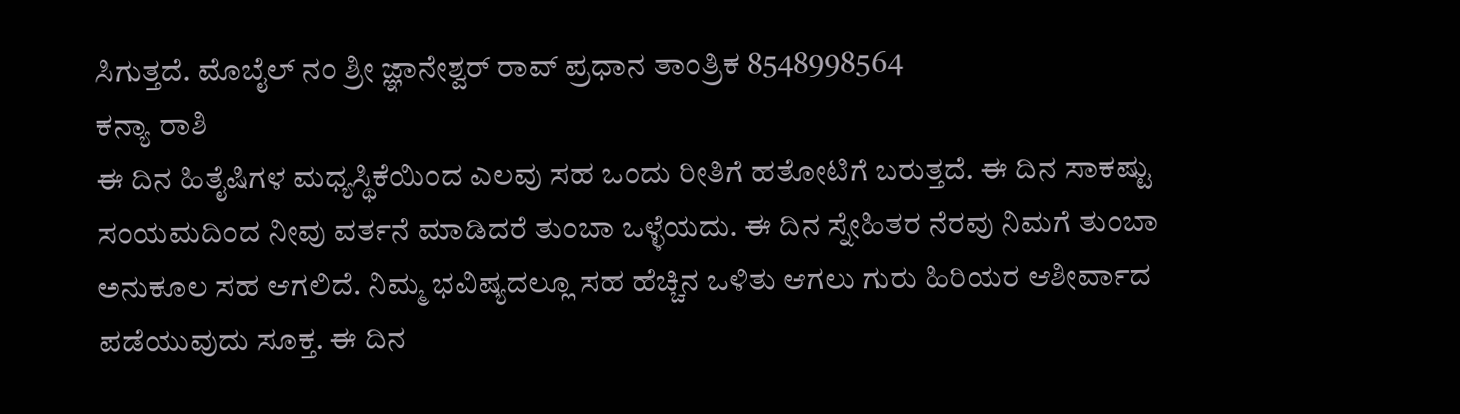ಸಿಗುತ್ತದೆ. ಮೊಬೈಲ್ ನಂ ಶ್ರೀ ಜ್ಞಾನೇಶ್ವರ್ ರಾವ್ ಪ್ರಧಾನ ತಾಂತ್ರಿಕ 8548998564
ಕನ್ಯಾ ರಾಶಿ
ಈ ದಿನ ಹಿತೈಷಿಗಳ ಮಧ್ಯಸ್ಥಿಕೆಯಿಂದ ಎಲವು ಸಹ ಒಂದು ರೀತಿಗೆ ಹತೋಟಿಗೆ ಬರುತ್ತದೆ. ಈ ದಿನ ಸಾಕಷ್ಟು ಸಂಯಮದಿಂದ ನೀವು ವರ್ತನೆ ಮಾಡಿದರೆ ತುಂಬಾ ಒಳ್ಳೆಯದು. ಈ ದಿನ ಸ್ನೇಹಿತರ ನೆರವು ನಿಮಗೆ ತುಂಬಾ ಅನುಕೂಲ ಸಹ ಆಗಲಿದೆ. ನಿಮ್ಮ ಭವಿಷ್ಯದಲ್ಲೂ ಸಹ ಹೆಚ್ಚಿನ ಒಳಿತು ಆಗಲು ಗುರು ಹಿರಿಯರ ಆಶೀರ್ವಾದ ಪಡೆಯುವುದು ಸೂಕ್ತ. ಈ ದಿನ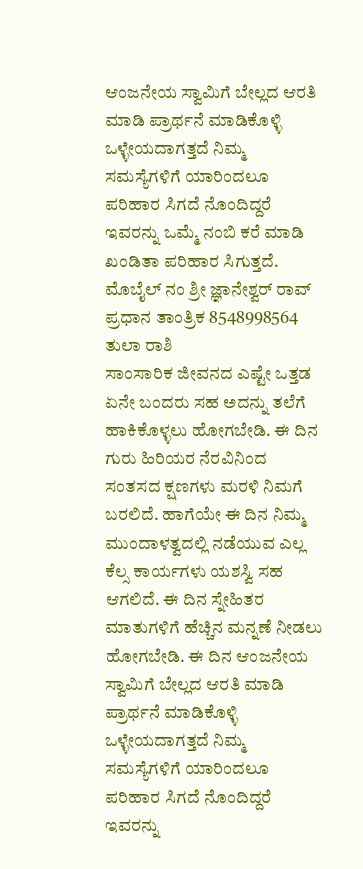ಆಂಜನೇಯ ಸ್ವಾಮಿಗೆ ಬೇಲ್ಲದ ಆರತಿ ಮಾಡಿ ಪ್ರಾರ್ಥನೆ ಮಾಡಿಕೊಳ್ಳಿ ಒಳ್ಳೇಯದಾಗತ್ತದೆ ನಿಮ್ಮ ಸಮಸ್ಯೆಗಳಿಗೆ ಯಾರಿಂದಲೂ ಪರಿಹಾರ ಸಿಗದೆ ನೊಂದಿದ್ದರೆ ಇವರನ್ನು ಒಮ್ಮೆ ನಂಬಿ ಕರೆ ಮಾಡಿ ಖಂಡಿತಾ ಪರಿಹಾರ ಸಿಗುತ್ತದೆ. ಮೊಬೈಲ್ ನಂ ಶ್ರೀ ಜ್ಞಾನೇಶ್ವರ್ ರಾವ್ ಪ್ರಧಾನ ತಾಂತ್ರಿಕ 8548998564
ತುಲಾ ರಾಶಿ
ಸಾಂಸಾರಿಕ ಜೀವನದ ಎಷ್ಟೇ ಒತ್ತಡ ಏನೇ ಬಂದರು ಸಹ ಅದನ್ನು ತಲೆಗೆ ಹಾಕಿಕೊಳ್ಳಲು ಹೋಗಬೇಡಿ. ಈ ದಿನ ಗುರು ಹಿರಿಯರ ನೆರವಿನಿಂದ ಸಂತಸದ ಕ್ಷಣಗಳು ಮರಳಿ ನಿಮಗೆ ಬರಲಿದೆ. ಹಾಗೆಯೇ ಈ ದಿನ ನಿಮ್ಮ ಮುಂದಾಳತ್ವದಲ್ಲಿ ನಡೆಯುವ ಎಲ್ಲ ಕೆಲ್ಸ ಕಾರ್ಯಗಳು ಯಶಸ್ವಿ ಸಹ ಆಗಲಿದೆ. ಈ ದಿನ ಸ್ನೇಹಿತರ ಮಾತುಗಳಿಗೆ ಹೆಚ್ಚಿನ ಮನ್ನಣೆ ನೀಡಲು ಹೋಗಬೇಡಿ. ಈ ದಿನ ಆಂಜನೇಯ ಸ್ವಾಮಿಗೆ ಬೇಲ್ಲದ ಆರತಿ ಮಾಡಿ ಪ್ರಾರ್ಥನೆ ಮಾಡಿಕೊಳ್ಳಿ ಒಳ್ಳೇಯದಾಗತ್ತದೆ ನಿಮ್ಮ ಸಮಸ್ಯೆಗಳಿಗೆ ಯಾರಿಂದಲೂ ಪರಿಹಾರ ಸಿಗದೆ ನೊಂದಿದ್ದರೆ ಇವರನ್ನು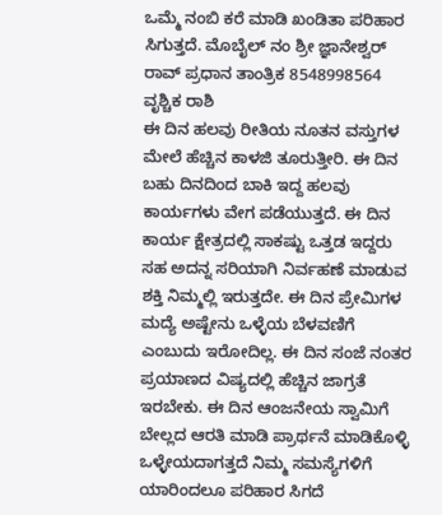ಒಮ್ಮೆ ನಂಬಿ ಕರೆ ಮಾಡಿ ಖಂಡಿತಾ ಪರಿಹಾರ ಸಿಗುತ್ತದೆ. ಮೊಬೈಲ್ ನಂ ಶ್ರೀ ಜ್ಞಾನೇಶ್ವರ್ ರಾವ್ ಪ್ರಧಾನ ತಾಂತ್ರಿಕ 8548998564
ವೃಶ್ಚಿಕ ರಾಶಿ
ಈ ದಿನ ಹಲವು ರೀತಿಯ ನೂತನ ವಸ್ತುಗಳ ಮೇಲೆ ಹೆಚ್ಚಿನ ಕಾಳಜಿ ತೂರುತ್ತೀರಿ. ಈ ದಿನ ಬಹು ದಿನದಿಂದ ಬಾಕಿ ಇದ್ದ ಹಲವು ಕಾರ್ಯಗಳು ವೇಗ ಪಡೆಯುತ್ತದೆ. ಈ ದಿನ ಕಾರ್ಯ ಕ್ಷೇತ್ರದಲ್ಲಿ ಸಾಕಷ್ಟು ಒತ್ತಡ ಇದ್ದರು ಸಹ ಅದನ್ನ ಸರಿಯಾಗಿ ನಿರ್ವಹಣೆ ಮಾಡುವ ಶಕ್ತಿ ನಿಮ್ಮಲ್ಲಿ ಇರುತ್ತದೇ. ಈ ದಿನ ಪ್ರೇಮಿಗಳ ಮದ್ಯೆ ಅಷ್ಟೇನು ಒಳ್ಳೆಯ ಬೆಳವಣಿಗೆ ಎಂಬುದು ಇರೋದಿಲ್ಲ. ಈ ದಿನ ಸಂಜೆ ನಂತರ ಪ್ರಯಾಣದ ವಿಷ್ಯದಲ್ಲಿ ಹೆಚ್ಚಿನ ಜಾಗ್ರತೆ ಇರಬೇಕು. ಈ ದಿನ ಆಂಜನೇಯ ಸ್ವಾಮಿಗೆ ಬೇಲ್ಲದ ಆರತಿ ಮಾಡಿ ಪ್ರಾರ್ಥನೆ ಮಾಡಿಕೊಳ್ಳಿ ಒಳ್ಳೇಯದಾಗತ್ತದೆ ನಿಮ್ಮ ಸಮಸ್ಯೆಗಳಿಗೆ ಯಾರಿಂದಲೂ ಪರಿಹಾರ ಸಿಗದೆ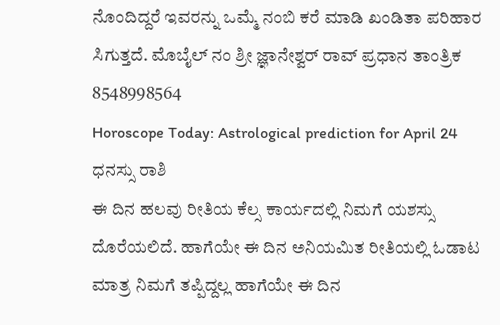ನೊಂದಿದ್ದರೆ ಇವರನ್ನು ಒಮ್ಮೆ ನಂಬಿ ಕರೆ ಮಾಡಿ ಖಂಡಿತಾ ಪರಿಹಾರ ಸಿಗುತ್ತದೆ. ಮೊಬೈಲ್ ನಂ ಶ್ರೀ ಜ್ಞಾನೇಶ್ವರ್ ರಾವ್ ಪ್ರಧಾನ ತಾಂತ್ರಿಕ 8548998564
Horoscope Today: Astrological prediction for April 24
ಧನಸ್ಸು ರಾಶಿ
ಈ ದಿನ ಹಲವು ರೀತಿಯ ಕೆಲ್ಸ ಕಾರ್ಯದಲ್ಲಿ ನಿಮಗೆ ಯಶಸ್ಸು ದೊರೆಯಲಿದೆ. ಹಾಗೆಯೇ ಈ ದಿನ ಅನಿಯಮಿತ ರೀತಿಯಲ್ಲಿ ಓಡಾಟ ಮಾತ್ರ ನಿಮಗೆ ತಪ್ಪಿದ್ದಲ್ಲ ಹಾಗೆಯೇ ಈ ದಿನ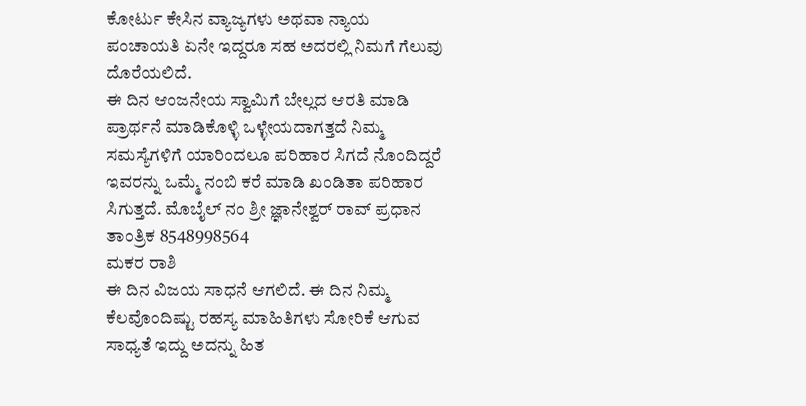ಕೋರ್ಟು ಕೇಸಿನ ವ್ಯಾಜ್ಯಗಳು ಅಥವಾ ನ್ಯಾಯ ಪಂಚಾಯತಿ ಏನೇ ಇದ್ದರೂ ಸಹ ಅದರಲ್ಲಿ ನಿಮಗೆ ಗೆಲುವು ದೊರೆಯಲಿದೆ.
ಈ ದಿನ ಆಂಜನೇಯ ಸ್ವಾಮಿಗೆ ಬೇಲ್ಲದ ಆರತಿ ಮಾಡಿ ಪ್ರಾರ್ಥನೆ ಮಾಡಿಕೊಳ್ಳಿ ಒಳ್ಳೇಯದಾಗತ್ತದೆ ನಿಮ್ಮ ಸಮಸ್ಯೆಗಳಿಗೆ ಯಾರಿಂದಲೂ ಪರಿಹಾರ ಸಿಗದೆ ನೊಂದಿದ್ದರೆ ಇವರನ್ನು ಒಮ್ಮೆ ನಂಬಿ ಕರೆ ಮಾಡಿ ಖಂಡಿತಾ ಪರಿಹಾರ ಸಿಗುತ್ತದೆ. ಮೊಬೈಲ್ ನಂ ಶ್ರೀ ಜ್ಞಾನೇಶ್ವರ್ ರಾವ್ ಪ್ರಧಾನ ತಾಂತ್ರಿಕ 8548998564
ಮಕರ ರಾಶಿ
ಈ ದಿನ ವಿಜಯ ಸಾಧನೆ ಆಗಲಿದೆ. ಈ ದಿನ ನಿಮ್ಮ ಕೆಲವೊಂದಿಷ್ಟು ರಹಸ್ಯ ಮಾಹಿತಿಗಳು ಸೋರಿಕೆ ಆಗುವ ಸಾಧ್ಯತೆ ಇದ್ದು ಅದನ್ನು ಹಿತ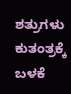ಶತ್ರುಗಳು ಕುತಂತ್ರಕ್ಕೆ ಬಳಕೆ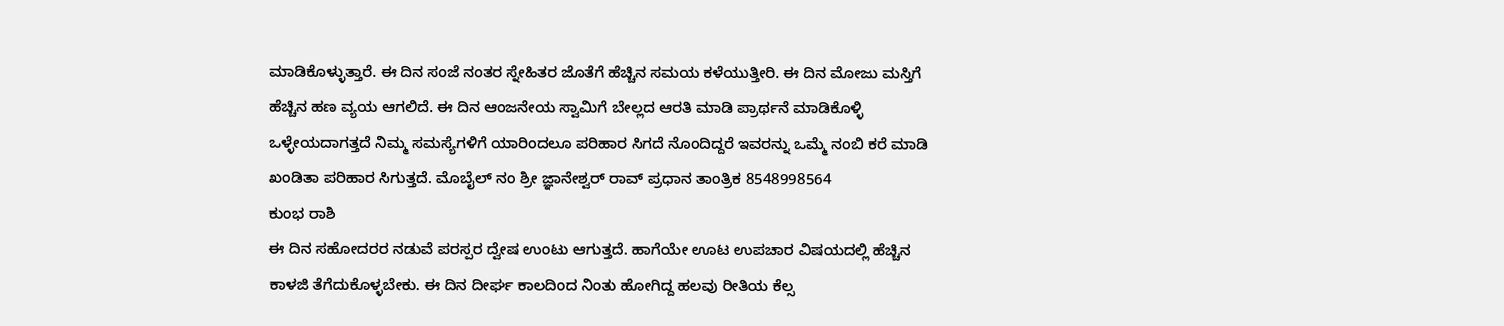ಮಾಡಿಕೊಳ್ಳುತ್ತಾರೆ. ಈ ದಿನ ಸಂಜೆ ನಂತರ ಸ್ನೇಹಿತರ ಜೊತೆಗೆ ಹೆಚ್ಚಿನ ಸಮಯ ಕಳೆಯುತ್ತೀರಿ. ಈ ದಿನ ಮೋಜು ಮಸ್ತಿಗೆ ಹೆಚ್ಚಿನ ಹಣ ವ್ಯಯ ಆಗಲಿದೆ. ಈ ದಿನ ಆಂಜನೇಯ ಸ್ವಾಮಿಗೆ ಬೇಲ್ಲದ ಆರತಿ ಮಾಡಿ ಪ್ರಾರ್ಥನೆ ಮಾಡಿಕೊಳ್ಳಿ ಒಳ್ಳೇಯದಾಗತ್ತದೆ ನಿಮ್ಮ ಸಮಸ್ಯೆಗಳಿಗೆ ಯಾರಿಂದಲೂ ಪರಿಹಾರ ಸಿಗದೆ ನೊಂದಿದ್ದರೆ ಇವರನ್ನು ಒಮ್ಮೆ ನಂಬಿ ಕರೆ ಮಾಡಿ ಖಂಡಿತಾ ಪರಿಹಾರ ಸಿಗುತ್ತದೆ. ಮೊಬೈಲ್ ನಂ ಶ್ರೀ ಜ್ಞಾನೇಶ್ವರ್ ರಾವ್ ಪ್ರಧಾನ ತಾಂತ್ರಿಕ 8548998564
ಕುಂಭ ರಾಶಿ
ಈ ದಿನ ಸಹೋದರರ ನಡುವೆ ಪರಸ್ಪರ ದ್ವೇಷ ಉಂಟು ಆಗುತ್ತದೆ. ಹಾಗೆಯೇ ಊಟ ಉಪಚಾರ ವಿಷಯದಲ್ಲಿ ಹೆಚ್ಚಿನ ಕಾಳಜಿ ತೆಗೆದುಕೊಳ್ಳಬೇಕು. ಈ ದಿನ ದೀರ್ಘ ಕಾಲದಿಂದ ನಿಂತು ಹೋಗಿದ್ದ ಹಲವು ರೀತಿಯ ಕೆಲ್ಸ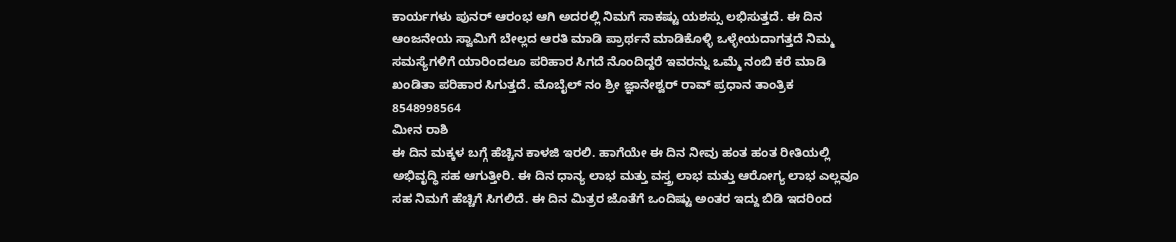ಕಾರ್ಯಗಳು ಪುನರ್ ಆರಂಭ ಆಗಿ ಅದರಲ್ಲಿ ನಿಮಗೆ ಸಾಕಷ್ಟು ಯಶಸ್ಸು ಲಭಿಸುತ್ತದೆ. ಈ ದಿನ ಆಂಜನೇಯ ಸ್ವಾಮಿಗೆ ಬೇಲ್ಲದ ಆರತಿ ಮಾಡಿ ಪ್ರಾರ್ಥನೆ ಮಾಡಿಕೊಳ್ಳಿ ಒಳ್ಳೇಯದಾಗತ್ತದೆ ನಿಮ್ಮ ಸಮಸ್ಯೆಗಳಿಗೆ ಯಾರಿಂದಲೂ ಪರಿಹಾರ ಸಿಗದೆ ನೊಂದಿದ್ದರೆ ಇವರನ್ನು ಒಮ್ಮೆ ನಂಬಿ ಕರೆ ಮಾಡಿ ಖಂಡಿತಾ ಪರಿಹಾರ ಸಿಗುತ್ತದೆ. ಮೊಬೈಲ್ ನಂ ಶ್ರೀ ಜ್ಞಾನೇಶ್ವರ್ ರಾವ್ ಪ್ರಧಾನ ತಾಂತ್ರಿಕ 8548998564
ಮೀನ ರಾಶಿ
ಈ ದಿನ ಮಕ್ಕಳ ಬಗ್ಗೆ ಹೆಚ್ಚಿನ ಕಾಳಜಿ ಇರಲಿ. ಹಾಗೆಯೇ ಈ ದಿನ ನೀವು ಹಂತ ಹಂತ ರೀತಿಯಲ್ಲಿ ಅಭಿವೃದ್ಧಿ ಸಹ ಆಗುತ್ತೀರಿ. ಈ ದಿನ ಧಾನ್ಯ ಲಾಭ ಮತ್ತು ವಸ್ತ್ರ ಲಾಭ ಮತ್ತು ಆರೋಗ್ಯ ಲಾಭ ಎಲ್ಲವೂ ಸಹ ನಿಮಗೆ ಹೆಚ್ಚಿಗೆ ಸಿಗಲಿದೆ. ಈ ದಿನ ಮಿತ್ರರ ಜೊತೆಗೆ ಒಂದಿಷ್ಟು ಅಂತರ ಇದ್ದು ಬಿಡಿ ಇದರಿಂದ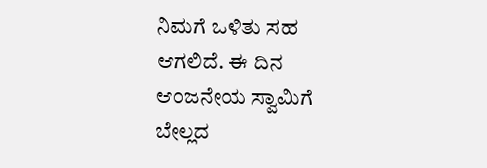ನಿಮಗೆ ಒಳಿತು ಸಹ ಆಗಲಿದೆ. ಈ ದಿನ ಆಂಜನೇಯ ಸ್ವಾಮಿಗೆ ಬೇಲ್ಲದ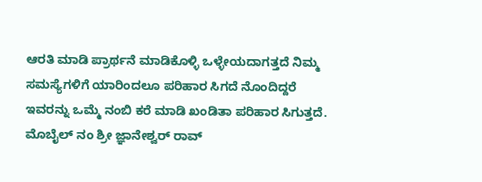ಆರತಿ ಮಾಡಿ ಪ್ರಾರ್ಥನೆ ಮಾಡಿಕೊಳ್ಳಿ ಒಳ್ಳೇಯದಾಗತ್ತದೆ ನಿಮ್ಮ ಸಮಸ್ಯೆಗಳಿಗೆ ಯಾರಿಂದಲೂ ಪರಿಹಾರ ಸಿಗದೆ ನೊಂದಿದ್ದರೆ ಇವರನ್ನು ಒಮ್ಮೆ ನಂಬಿ ಕರೆ ಮಾಡಿ ಖಂಡಿತಾ ಪರಿಹಾರ ಸಿಗುತ್ತದೆ. ಮೊಬೈಲ್ ನಂ ಶ್ರೀ ಜ್ಞಾನೇಶ್ವರ್ ರಾವ್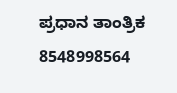ಪ್ರಧಾನ ತಾಂತ್ರಿಕ 8548998564